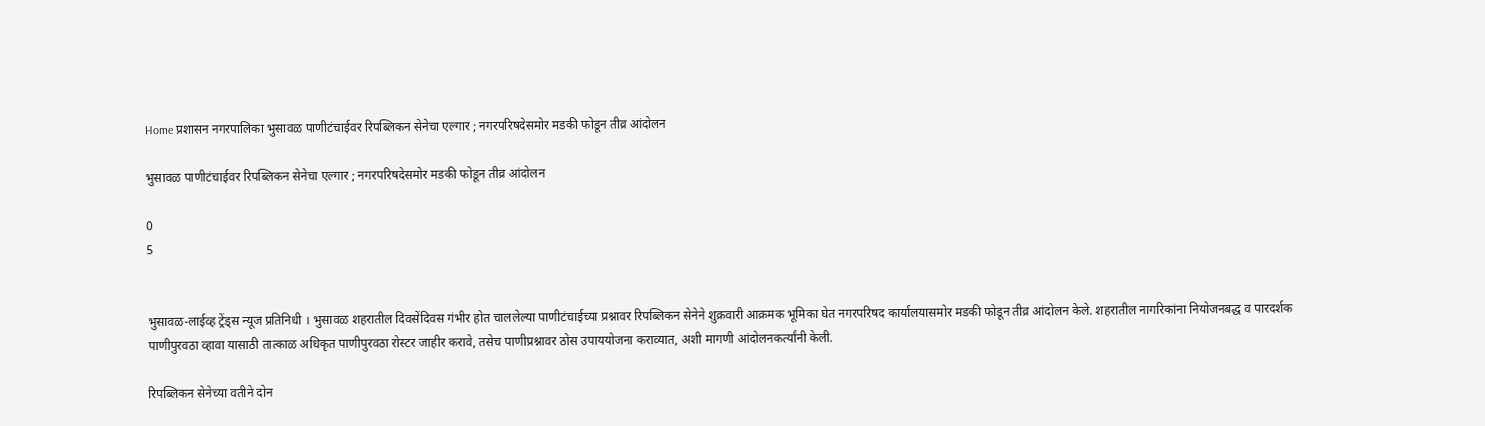Home प्रशासन नगरपालिका भुसावळ पाणीटंचाईवर रिपब्लिकन सेनेचा एल्गार ; नगरपरिषदेसमोर मडकी फोडून तीव्र आंदोलन

भुसावळ पाणीटंचाईवर रिपब्लिकन सेनेचा एल्गार ; नगरपरिषदेसमोर मडकी फोडून तीव्र आंदोलन

0
5


भुसावळ-लाईव्ह ट्रेंड्स न्यूज प्रतिनिधी । भुसावळ शहरातील दिवसेंदिवस गंभीर होत चाललेल्या पाणीटंचाईच्या प्रश्नावर रिपब्लिकन सेनेने शुक्रवारी आक्रमक भूमिका घेत नगरपरिषद कार्यालयासमोर मडकी फोडून तीव्र आंदोलन केले. शहरातील नागरिकांना नियोजनबद्ध व पारदर्शक पाणीपुरवठा व्हावा यासाठी तात्काळ अधिकृत पाणीपुरवठा रोस्टर जाहीर करावे, तसेच पाणीप्रश्नावर ठोस उपाययोजना कराव्यात, अशी मागणी आंदोलनकर्त्यांनी केली.

रिपब्लिकन सेनेच्या वतीने दोन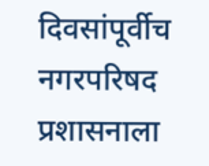दिवसांपूर्वीच नगरपरिषद प्रशासनाला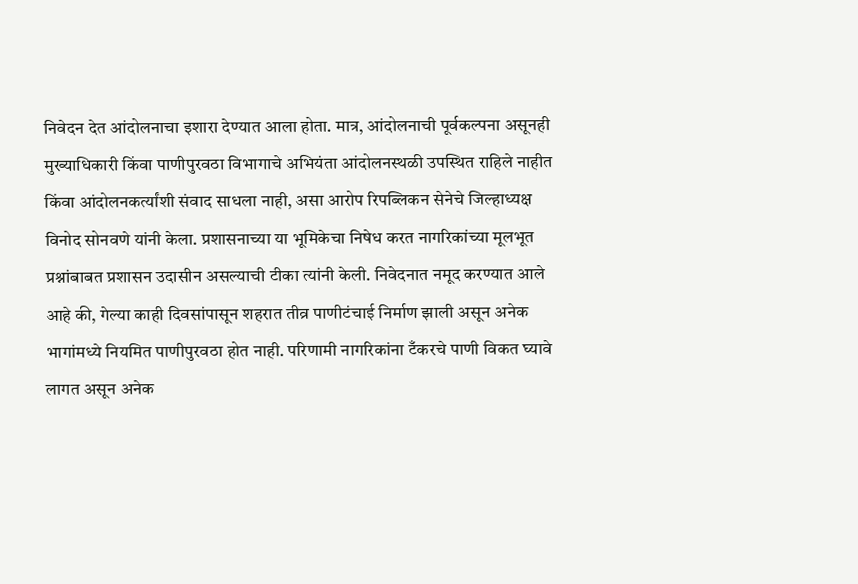निवेदन देत आंदोलनाचा इशारा देण्यात आला होता. मात्र, आंदोलनाची पूर्वकल्पना असूनही मुख्याधिकारी किंवा पाणीपुरवठा विभागाचे अभियंता आंदोलनस्थळी उपस्थित राहिले नाहीत किंवा आंदोलनकर्त्यांशी संवाद साधला नाही, असा आरोप रिपब्लिकन सेनेचे जिल्हाध्यक्ष विनोद सोनवणे यांनी केला. प्रशासनाच्या या भूमिकेचा निषेध करत नागरिकांच्या मूलभूत प्रश्नांबाबत प्रशासन उदासीन असल्याची टीका त्यांनी केली. निवेदनात नमूद करण्यात आले आहे की, गेल्या काही दिवसांपासून शहरात तीव्र पाणीटंचाई निर्माण झाली असून अनेक भागांमध्ये नियमित पाणीपुरवठा होत नाही. परिणामी नागरिकांना टँकरचे पाणी विकत घ्यावे लागत असून अनेक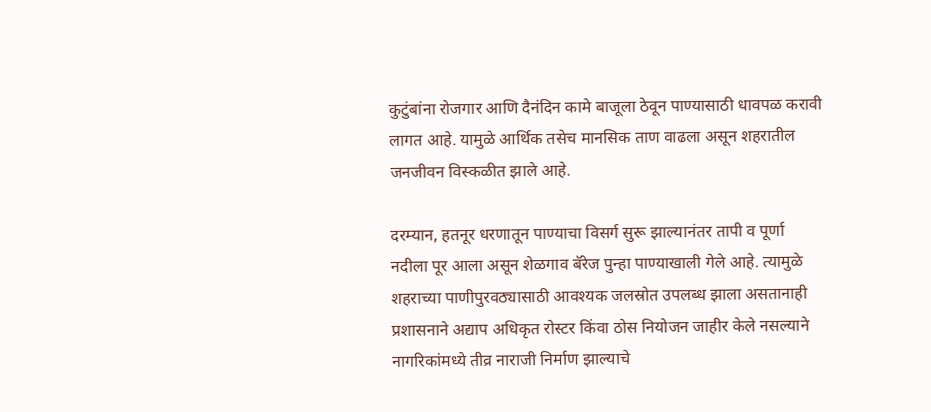कुटुंबांना रोजगार आणि दैनंदिन कामे बाजूला ठेवून पाण्यासाठी धावपळ करावी लागत आहे. यामुळे आर्थिक तसेच मानसिक ताण वाढला असून शहरातील जनजीवन विस्कळीत झाले आहे.

दरम्यान, हतनूर धरणातून पाण्याचा विसर्ग सुरू झाल्यानंतर तापी व पूर्णा नदीला पूर आला असून शेळगाव बॅरेज पुन्हा पाण्याखाली गेले आहे. त्यामुळे शहराच्या पाणीपुरवठ्यासाठी आवश्यक जलस्रोत उपलब्ध झाला असतानाही प्रशासनाने अद्याप अधिकृत रोस्टर किंवा ठोस नियोजन जाहीर केले नसल्याने नागरिकांमध्ये तीव्र नाराजी निर्माण झाल्याचे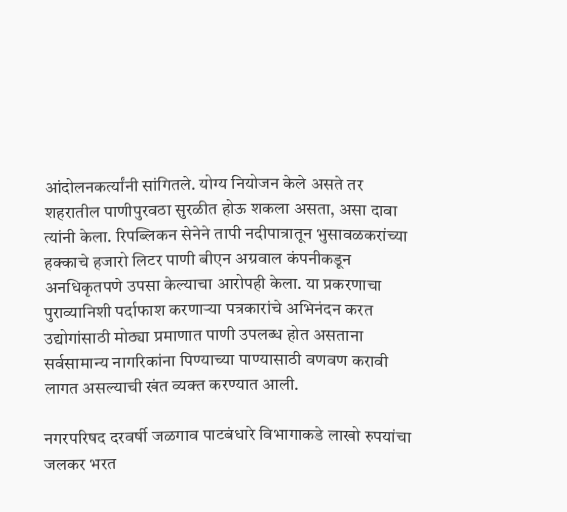आंदोलनकर्त्यांनी सांगितले. योग्य नियोजन केले असते तर शहरातील पाणीपुरवठा सुरळीत होऊ शकला असता, असा दावा त्यांनी केला. रिपब्लिकन सेनेने तापी नदीपात्रातून भुसावळकरांच्या हक्काचे हजारो लिटर पाणी बीएन अग्रवाल कंपनीकडून अनधिकृतपणे उपसा केल्याचा आरोपही केला. या प्रकरणाचा पुराव्यानिशी पर्दाफाश करणाऱ्या पत्रकारांचे अभिनंदन करत उद्योगांसाठी मोठ्या प्रमाणात पाणी उपलब्ध होत असताना सर्वसामान्य नागरिकांना पिण्याच्या पाण्यासाठी वणवण करावी लागत असल्याची खंत व्यक्त करण्यात आली.

नगरपरिषद दरवर्षी जळगाव पाटबंधारे विभागाकडे लाखो रुपयांचा जलकर भरत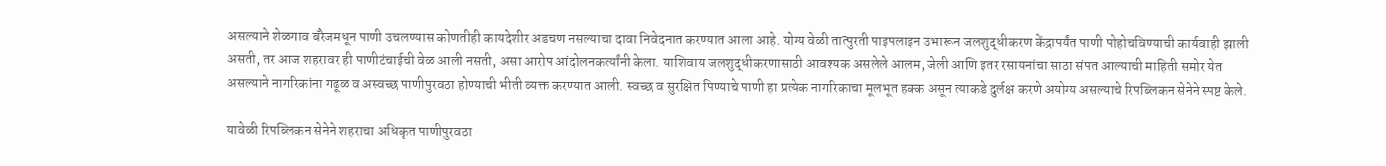असल्याने शेळगाव बॅरेजमधून पाणी उचलण्यास कोणतीही कायदेशीर अडचण नसल्याचा दावा निवेदनात करण्यात आला आहे. योग्य वेळी तात्पुरती पाइपलाइन उभारून जलशुद्धीकरण केंद्रापर्यंत पाणी पोहोचविण्याची कार्यवाही झाली असती, तर आज शहरावर ही पाणीटंचाईची वेळ आली नसती, असा आरोप आंदोलनकर्त्यांनी केला. याशिवाय जलशुद्धीकरणासाठी आवश्यक असलेले आलम, जेली आणि इतर रसायनांचा साठा संपत आल्याची माहिती समोर येत असल्याने नागरिकांना गढूळ व अस्वच्छ पाणीपुरवठा होण्याची भीती व्यक्त करण्यात आली. स्वच्छ व सुरक्षित पिण्याचे पाणी हा प्रत्येक नागरिकाचा मूलभूत हक्क असून त्याकडे दुर्लक्ष करणे अयोग्य असल्याचे रिपब्लिकन सेनेने स्पष्ट केले.

यावेळी रिपब्लिकन सेनेने शहराचा अधिकृत पाणीपुरवठा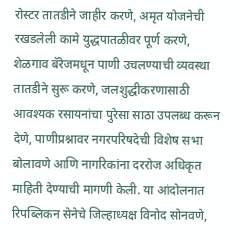रोस्टर तातडीने जाहीर करणे, अमृत योजनेची रखडलेली कामे युद्धपातळीवर पूर्ण करणे, शेळगाव बॅरेजमधून पाणी उचलण्याची व्यवस्था तातडीने सुरू करणे, जलशुद्धीकरणासाठी आवश्यक रसायनांचा पुरेसा साठा उपलब्ध करून देणे, पाणीप्रश्नावर नगरपरिषदेची विशेष सभा बोलावणे आणि नागरिकांना दररोज अधिकृत माहिती देण्याची मागणी केली. या आंदोलनात रिपब्लिकन सेनेचे जिल्हाध्यक्ष विनोद सोनवणे,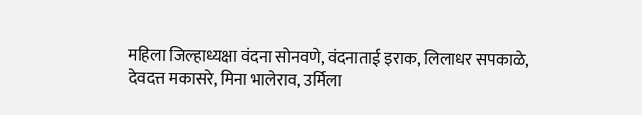महिला जिल्हाध्यक्षा वंदना सोनवणे, वंदनाताई इराक, लिलाधर सपकाळे, देवदत्त मकासरे, मिना भालेराव, उर्मिला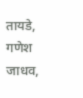तायडे, गणेश जाधव,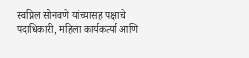स्वप्निल सोनवणे यांच्यासह पक्षाचे पदाधिकारी, महिला कार्यकर्त्या आणि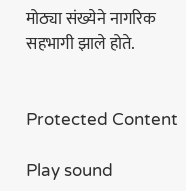मोठ्या संख्येने नागरिक सहभागी झाले होते.


Protected Content

Play sound